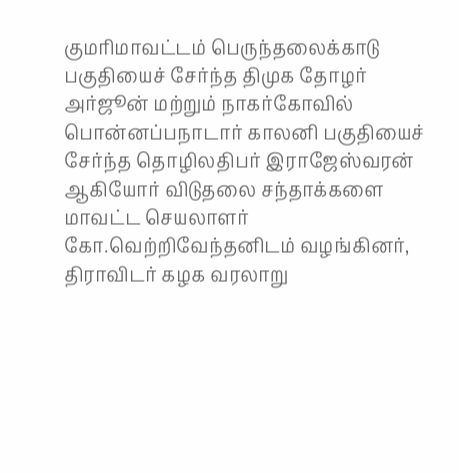குமரிமாவட்டம் பெருந்தலைக்காடு பகுதியைச் சேர்ந்த திமுக தோழர் அர்ஜூன் மற்றும் நாகர்கோவில் பொன்னப்பநாடார் காலனி பகுதியைச் சேர்ந்த தொழிலதிபர் இராஜேஸ்வரன் ஆகியோர் விடுதலை சந்தாக்களை மாவட்ட செயலாளர் கோ.வெற்றிவேந்தனிடம் வழங்கினர், திராவிடர் கழக வரலாறு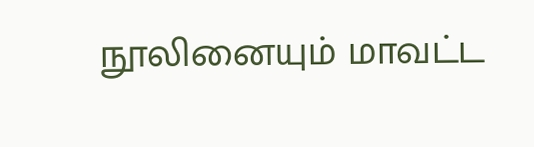நூலினையும் மாவட்ட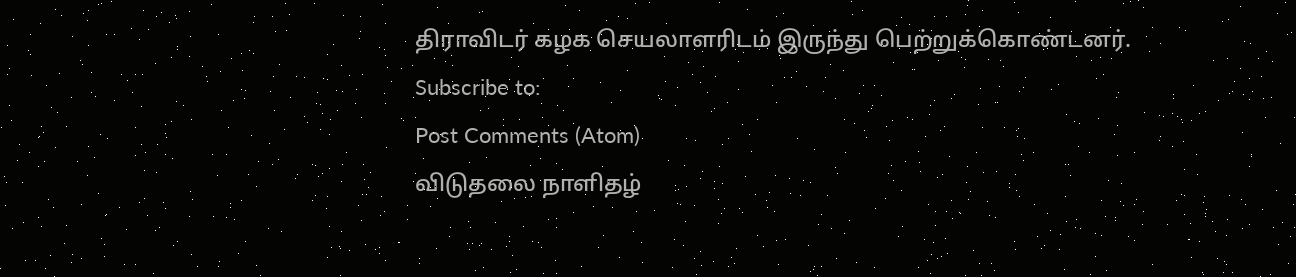திராவிடர் கழக செயலாளரிடம் இருந்து பெற்றுக்கொண்டனர்.
Subscribe to:
Post Comments (Atom)
விடுதலை நாளிதழ்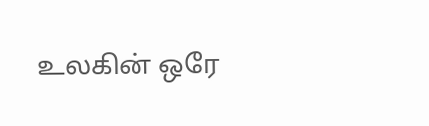உலகின் ஒரே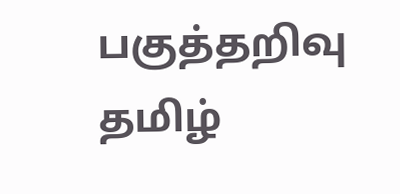பகுத்தறிவு தமிழ்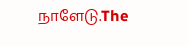நாளேடு.The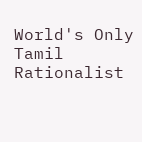World's Only Tamil Rationalist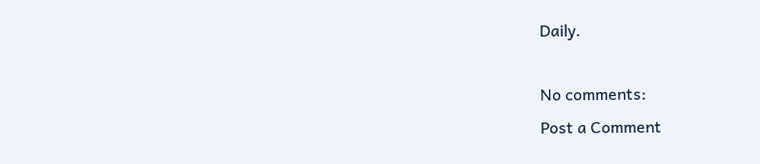Daily.

No comments:
Post a Comment